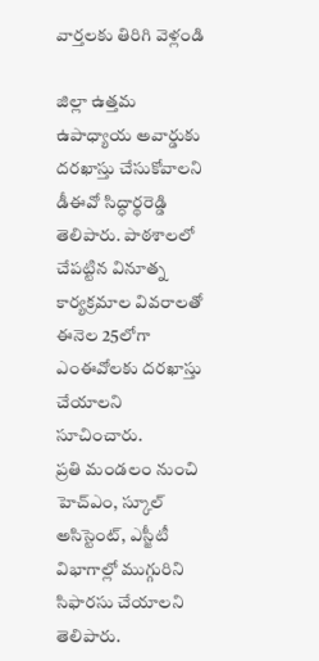వార్తలకు తిరిగి వెళ్లండి

జిల్లా ఉత్తమ ఉపాధ్యాయ అవార్డుకు దరఖాస్తు చేసుకోవాలని డీఈవో సిద్ధార్థరెడ్డి తెలిపారు. పాఠశాలలో చేపట్టిన వినూత్న కార్యక్రమాల వివరాలతో ఈనెల 25లోగా ఎంఈవోలకు దరఖాస్తు చేయాలని సూచించారు.
ప్రతి మండలం నుంచి హెచ్ఎం, స్కూల్ అసిస్టెంట్, ఎస్జీటీ విభాగాల్లో ముగ్గురిని సిఫారసు చేయాలని తెలిపారు.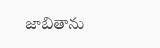జాబితాను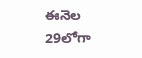ఈనెల 29లోగా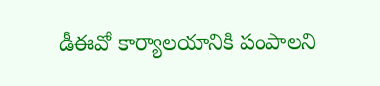డీఈవో కార్యాలయానికి పంపాలని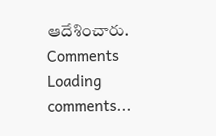ఆదేశించారు.
Comments
Loading comments...